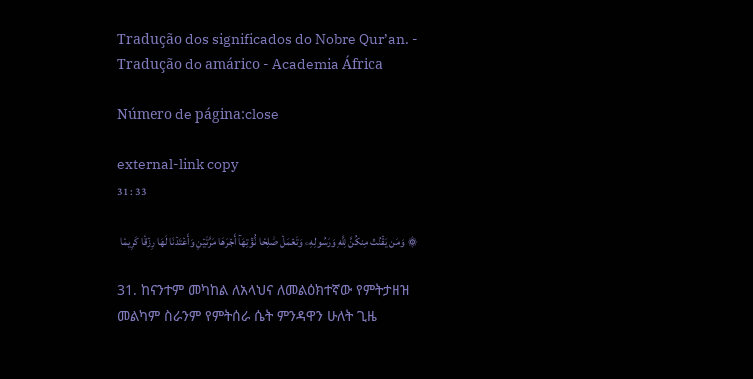Tradução dos significados do Nobre Qur’an. - Tradução do amárico - Academia África

Número de página:close

external-link copy
31 : 33

۞ وَمَن يَقۡنُتۡ مِنكُنَّ لِلَّهِ وَرَسُولِهِۦ وَتَعۡمَلۡ صَٰلِحٗا نُّؤۡتِهَآ أَجۡرَهَا مَرَّتَيۡنِ وَأَعۡتَدۡنَا لَهَا رِزۡقٗا كَرِيمٗا

31. ከናንተም መካከል ለአላህና ለመልዕክተኛው የምትታዘዝ መልካም ስራንም የምትሰራ ሴት ምንዳዋን ሁለት ጊዜ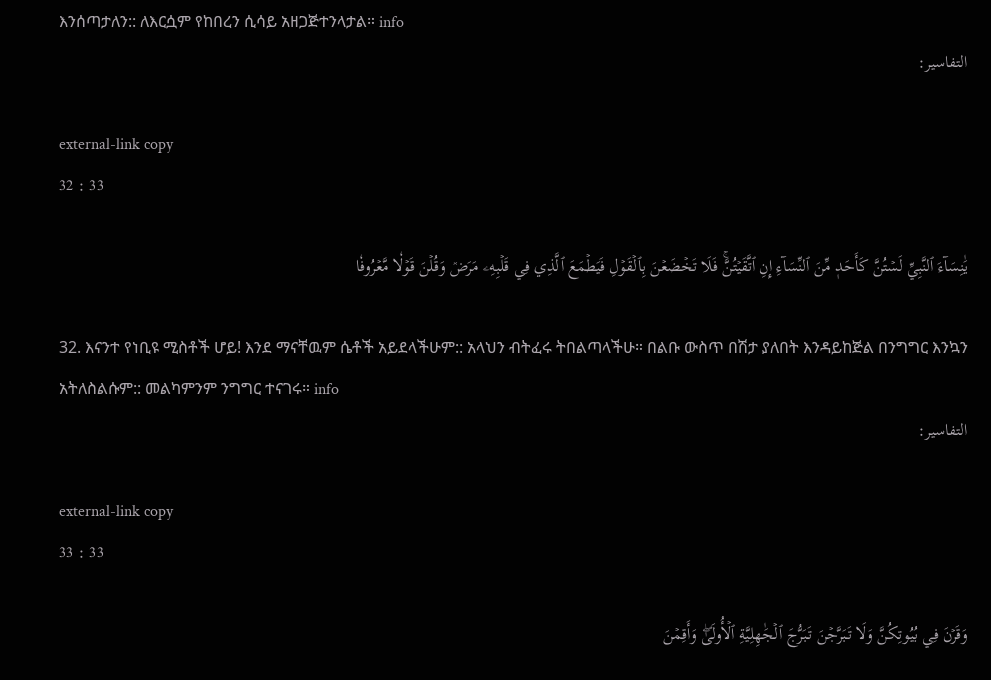እንሰጣታለን:: ለእርሷም የከበረን ሲሳይ አዘጋጅተንላታል። info
التفاسير:

external-link copy
32 : 33

يَٰنِسَآءَ ٱلنَّبِيِّ لَسۡتُنَّ كَأَحَدٖ مِّنَ ٱلنِّسَآءِ إِنِ ٱتَّقَيۡتُنَّۚ فَلَا تَخۡضَعۡنَ بِٱلۡقَوۡلِ فَيَطۡمَعَ ٱلَّذِي فِي قَلۡبِهِۦ مَرَضٞ وَقُلۡنَ قَوۡلٗا مَّعۡرُوفٗا

32. እናንተ የነቢዩ ሚስቶች ሆይ! እንደ ማናቸዉም ሴቶች አይደላችሁም:: አላህን ብትፈሩ ትበልጣላችሁ። በልቡ ውስጥ በሽታ ያለበት እንዳይከጅል በንግግር እንኳን አትለስልሱም:: መልካምንም ንግግር ተናገሩ። info
التفاسير:

external-link copy
33 : 33

وَقَرۡنَ فِي بُيُوتِكُنَّ وَلَا تَبَرَّجۡنَ تَبَرُّجَ ٱلۡجَٰهِلِيَّةِ ٱلۡأُولَىٰۖ وَأَقِمۡنَ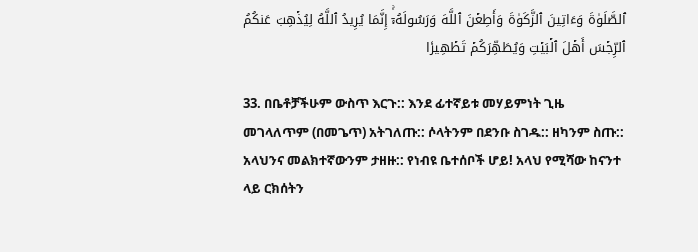ٱلصَّلَوٰةَ وَءَاتِينَ ٱلزَّكَوٰةَ وَأَطِعۡنَ ٱللَّهَ وَرَسُولَهُۥٓۚ إِنَّمَا يُرِيدُ ٱللَّهُ لِيُذۡهِبَ عَنكُمُ ٱلرِّجۡسَ أَهۡلَ ٱلۡبَيۡتِ وَيُطَهِّرَكُمۡ تَطۡهِيرٗا

33. በቤቶቻችሁም ውስጥ እርጉ:: እንደ ፊተኛይቱ መሃይምነት ጊዜ መገላለጥም (በመጌጥ) አትገለጡ:: ሶላትንም በደንቡ ስገዱ:: ዘካንም ስጡ:: አላህንና መልክተኛውንም ታዘዙ:: የነብዩ ቤተሰቦች ሆይ! አላህ የሚሻው ከናንተ ላይ ርክሰትን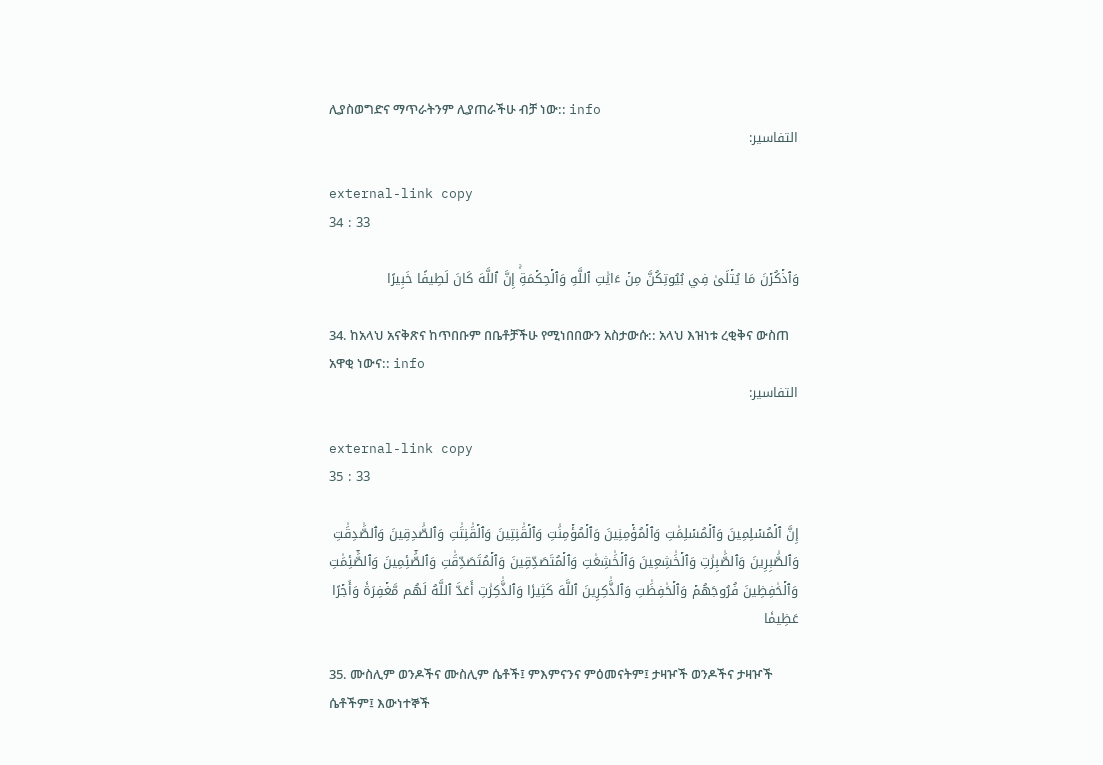ሊያስወግድና ማጥራትንም ሊያጠራችሁ ብቻ ነው:: info
التفاسير:

external-link copy
34 : 33

وَٱذۡكُرۡنَ مَا يُتۡلَىٰ فِي بُيُوتِكُنَّ مِنۡ ءَايَٰتِ ٱللَّهِ وَٱلۡحِكۡمَةِۚ إِنَّ ٱللَّهَ كَانَ لَطِيفًا خَبِيرًا

34. ከአላህ አናቅጽና ከጥበቡም በቤቶቻችሁ የሚነበበውን አስታውሱ:: አላህ እዝነቱ ረቂቅና ውስጠ አዋቂ ነውና:: info
التفاسير:

external-link copy
35 : 33

إِنَّ ٱلۡمُسۡلِمِينَ وَٱلۡمُسۡلِمَٰتِ وَٱلۡمُؤۡمِنِينَ وَٱلۡمُؤۡمِنَٰتِ وَٱلۡقَٰنِتِينَ وَٱلۡقَٰنِتَٰتِ وَٱلصَّٰدِقِينَ وَٱلصَّٰدِقَٰتِ وَٱلصَّٰبِرِينَ وَٱلصَّٰبِرَٰتِ وَٱلۡخَٰشِعِينَ وَٱلۡخَٰشِعَٰتِ وَٱلۡمُتَصَدِّقِينَ وَٱلۡمُتَصَدِّقَٰتِ وَٱلصَّٰٓئِمِينَ وَٱلصَّٰٓئِمَٰتِ وَٱلۡحَٰفِظِينَ فُرُوجَهُمۡ وَٱلۡحَٰفِظَٰتِ وَٱلذَّٰكِرِينَ ٱللَّهَ كَثِيرٗا وَٱلذَّٰكِرَٰتِ أَعَدَّ ٱللَّهُ لَهُم مَّغۡفِرَةٗ وَأَجۡرًا عَظِيمٗا

35. ሙስሊም ወንዶችና ሙስሊም ሴቶች፤ ምእምናንና ምዕመናትም፤ ታዛዦች ወንዶችና ታዛዦች ሴቶችም፤ እውነተኞች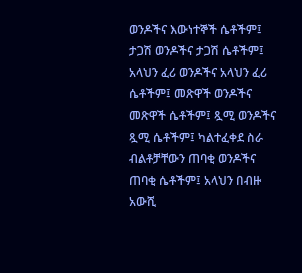ወንዶችና እውነተኞች ሴቶችም፤ ታጋሽ ወንዶችና ታጋሽ ሴቶችም፤ አላህን ፈሪ ወንዶችና አላህን ፈሪ ሴቶችም፤ መጽዋች ወንዶችና መጽዋች ሴቶችም፤ ጿሚ ወንዶችና ጿሚ ሴቶችም፤ ካልተፈቀደ ስራ ብልቶቻቸውን ጠባቂ ወንዶችና ጠባቂ ሴቶችም፤ አላህን በብዙ አውሺ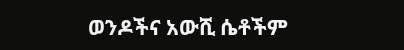ወንዶችና አውሺ ሴቶችም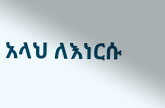አላህ ለእነርሱ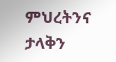ምህረትንና ታላቅን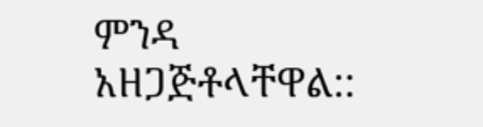ምንዳ አዘጋጅቶላቸዋል::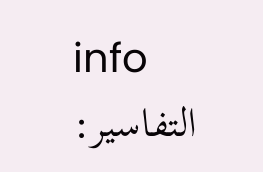info
التفاسير: